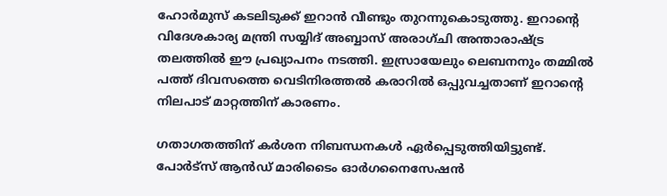ഹോർമുസ് കടലിടുക്ക് ഇറാൻ വീണ്ടും തുറന്നുകൊടുത്തു. ഇറാന്റെ വിദേശകാര്യ മന്ത്രി സയ്യിദ് അബ്ബാസ് അരാഗ്ചി അന്താരാഷ്ട്ര തലത്തിൽ ഈ പ്രഖ്യാപനം നടത്തി. ഇസ്രായേലും ലെബനനും തമ്മിൽ പത്ത് ദിവസത്തെ വെടിനിരത്തൽ കരാറിൽ ഒപ്പുവച്ചതാണ് ഇറാന്റെ നിലപാട് മാറ്റത്തിന് കാരണം.

ഗതാഗതത്തിന് കർശന നിബന്ധനകൾ ഏർപ്പെടുത്തിയിട്ടുണ്ട്. പോർട്‌സ് ആൻഡ് മാരിടൈം ഓർഗനൈസേഷൻ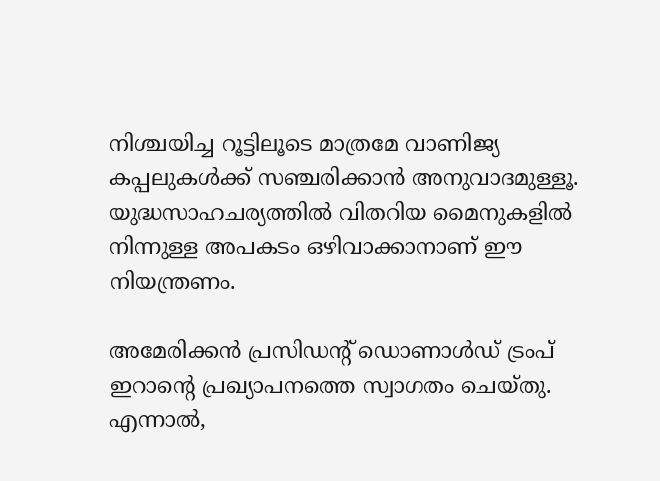നിശ്ചയിച്ച റൂട്ടിലൂടെ മാത്രമേ വാണിജ്യ കപ്പലുകൾക്ക് സഞ്ചരിക്കാൻ അനുവാദമുള്ളൂ. യുദ്ധസാഹചര്യത്തിൽ വിതറിയ മൈനുകളിൽ നിന്നുള്ള അപകടം ഒഴിവാക്കാനാണ് ഈ നിയന്ത്രണം.

അമേരിക്കൻ പ്രസിഡന്റ് ഡൊണാൾഡ് ട്രംപ് ഇറാന്റെ പ്രഖ്യാപനത്തെ സ്വാഗതം ചെയ്തു. എന്നാൽ,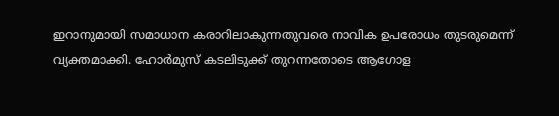ഇറാനുമായി സമാധാന കരാറിലാകുന്നതുവരെ നാവിക ഉപരോധം തുടരുമെന്ന് വ്യക്തമാക്കി. ഹോർമുസ് കടലിടുക്ക് തുറന്നതോടെ ആഗോള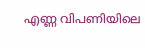എണ്ണ വിപണിയിലെ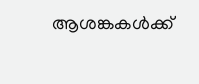ആശങ്കകൾക്ക്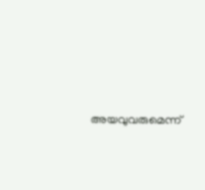അയവുവരുമെന്ന്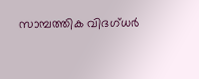സാമ്പത്തിക വിദഗ്ധർ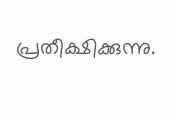പ്രതീക്ഷിക്കുന്നു.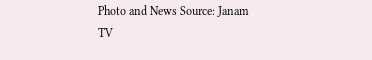Photo and News Source: Janam TV